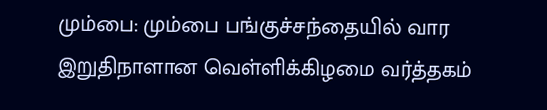மும்பை: மும்பை பங்குச்சந்தையில் வார இறுதிநாளான வெள்ளிக்கிழமை வர்த்தகம்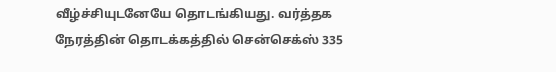வீழ்ச்சியுடனேயே தொடங்கியது. வர்த்தக நேரத்தின் தொடக்கத்தில் சென்செக்ஸ் 335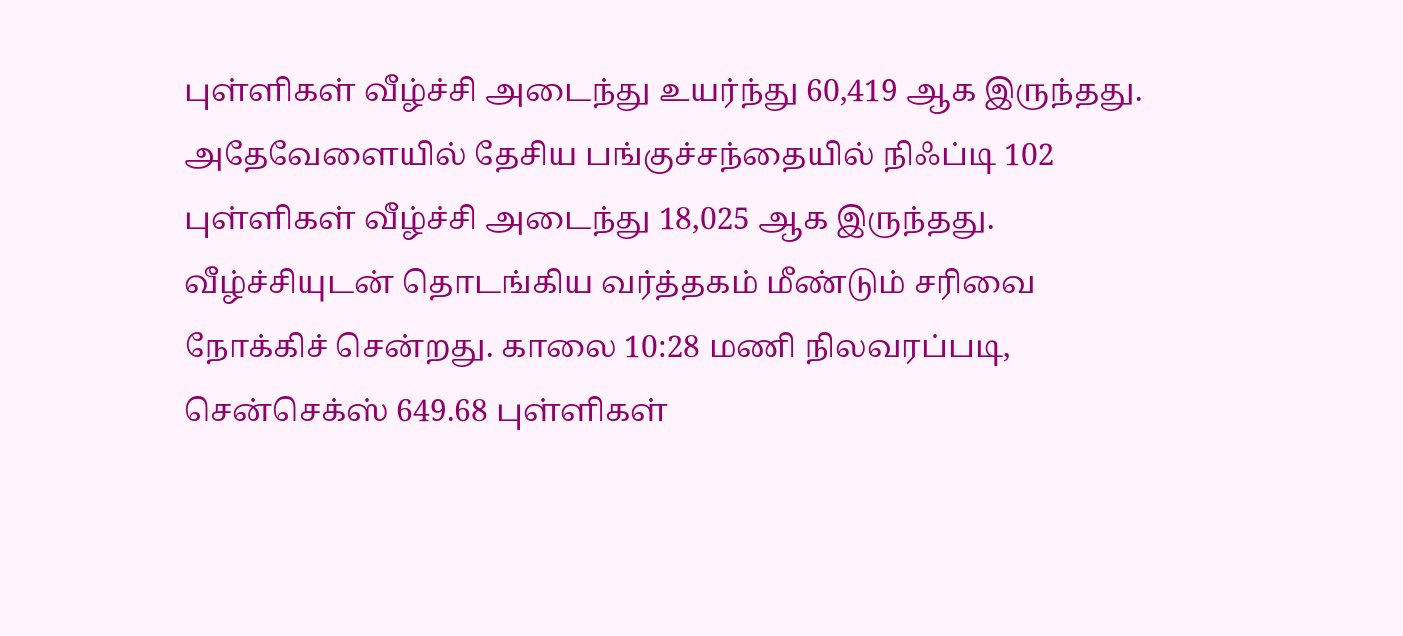புள்ளிகள் வீழ்ச்சி அடைந்து உயர்ந்து 60,419 ஆக இருந்தது. அதேவேளையில் தேசிய பங்குச்சந்தையில் நிஃப்டி 102 புள்ளிகள் வீழ்ச்சி அடைந்து 18,025 ஆக இருந்தது.
வீழ்ச்சியுடன் தொடங்கிய வர்த்தகம் மீண்டும் சரிவை நோக்கிச் சென்றது. காலை 10:28 மணி நிலவரப்படி, சென்செக்ஸ் 649.68 புள்ளிகள்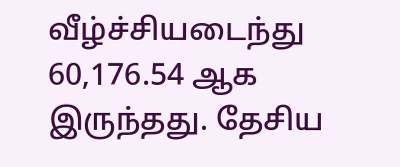வீழ்ச்சியடைந்து 60,176.54 ஆக இருந்தது. தேசிய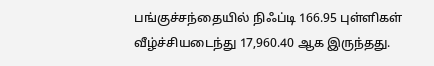பங்குச்சந்தையில் நிஃப்டி 166.95 புள்ளிகள் வீழ்ச்சியடைந்து 17,960.40 ஆக இருந்தது.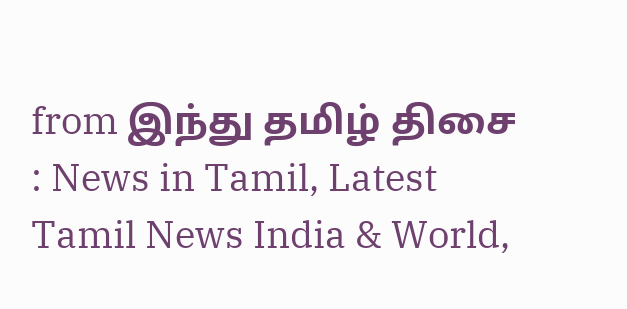from இந்து தமிழ் திசை : News in Tamil, Latest Tamil News India & World,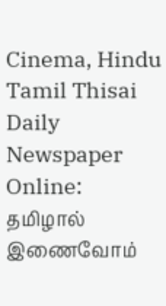Cinema, Hindu Tamil Thisai Daily Newspaper Online: தமிழால் இணைவோம்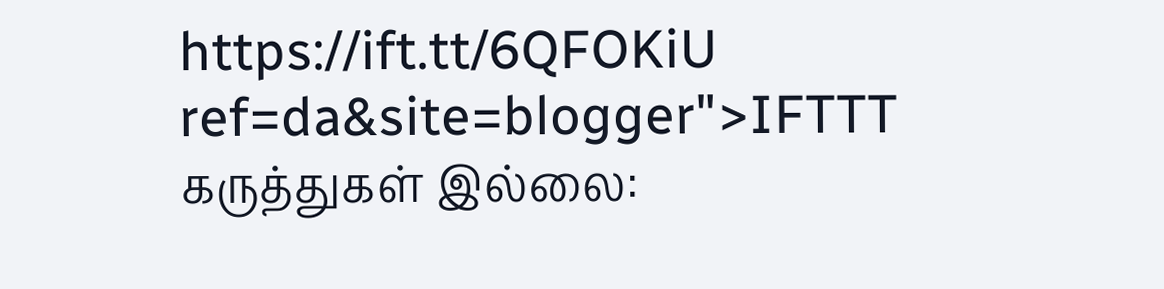https://ift.tt/6QFOKiU
ref=da&site=blogger">IFTTT
கருத்துகள் இல்லை: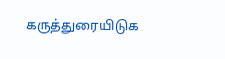கருத்துரையிடுக